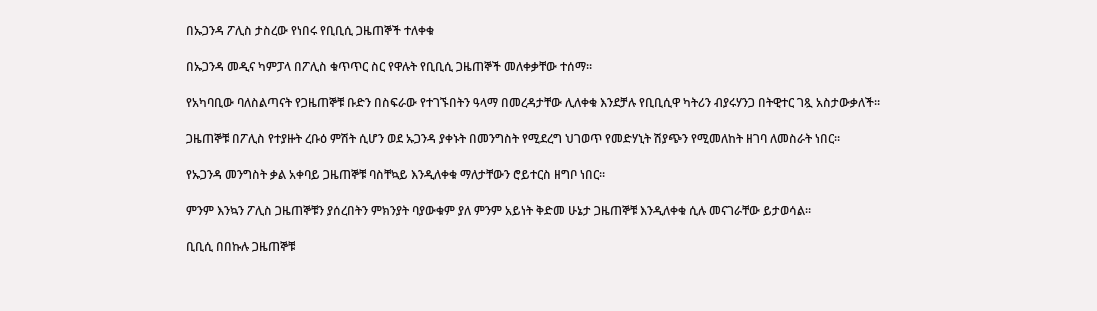በኡጋንዳ ፖሊስ ታስረው የነበሩ የቢቢሲ ጋዜጠኞች ተለቀቁ

በኡጋንዳ መዲና ካምፓላ በፖሊስ ቁጥጥር ስር የዋሉት የቢቢሲ ጋዜጠኞች መለቀቃቸው ተሰማ።

የአካባቢው ባለስልጣናት የጋዜጠኞቹ ቡድን በስፍራው የተገኙበትን ዓላማ በመረዳታቸው ሊለቀቁ እንደቻሉ የቢቢሲዋ ካትሪን ብያሩሃንጋ በትዊተር ገጿ አስታውቃለች።

ጋዜጠኞቹ በፖሊስ የተያዙት ረቡዕ ምሽት ሲሆን ወደ ኡጋንዳ ያቀኑት በመንግስት የሚደረግ ህገወጥ የመድሃኒት ሽያጭን የሚመለከት ዘገባ ለመስራት ነበር።

የኡጋንዳ መንግስት ቃል አቀባይ ጋዜጠኞቹ ባስቸኳይ እንዲለቀቁ ማለታቸውን ሮይተርስ ዘግቦ ነበር።

ምንም እንኳን ፖሊስ ጋዜጠኞቹን ያሰረበትን ምክንያት ባያውቁም ያለ ምንም አይነት ቅድመ ሁኔታ ጋዜጠኞቹ እንዲለቀቁ ሲሉ መናገራቸው ይታወሳል።

ቢቢሲ በበኩሉ ጋዜጠኞቹ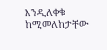እንዲለቀቁ ከሚመለከታቸው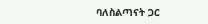ባለስልጣናት ጋር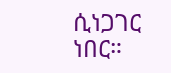ሲነጋገር ነበር።